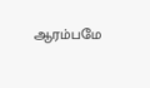ஆரம்பமே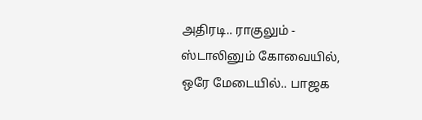அதிரடி.. ராகுலும் - ஸ்டாலினும் கோவையில், ஒரே மேடையில்.. பாஜக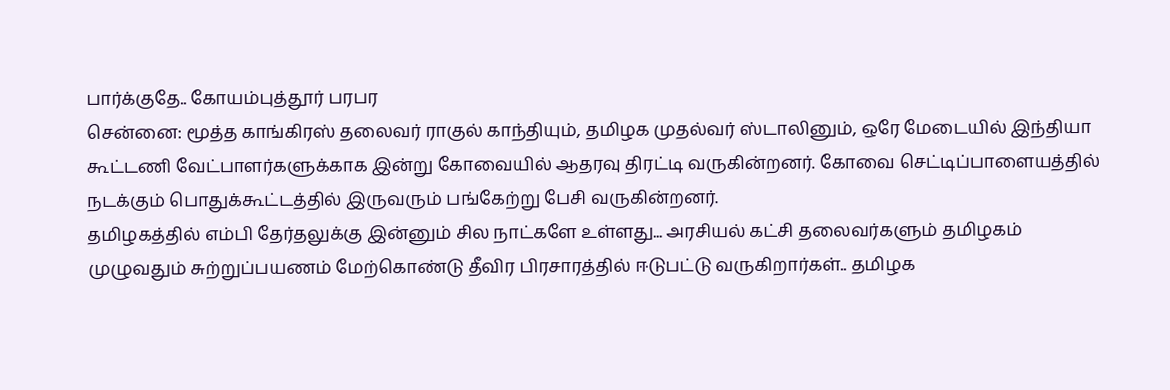பார்க்குதே.. கோயம்புத்தூர் பரபர
சென்னை: மூத்த காங்கிரஸ் தலைவர் ராகுல் காந்தியும், தமிழக முதல்வர் ஸ்டாலினும், ஒரே மேடையில் இந்தியா கூட்டணி வேட்பாளர்களுக்காக இன்று கோவையில் ஆதரவு திரட்டி வருகின்றனர். கோவை செட்டிப்பாளையத்தில் நடக்கும் பொதுக்கூட்டத்தில் இருவரும் பங்கேற்று பேசி வருகின்றனர்.
தமிழகத்தில் எம்பி தேர்தலுக்கு இன்னும் சில நாட்களே உள்ளது... அரசியல் கட்சி தலைவர்களும் தமிழகம் முழுவதும் சுற்றுப்பயணம் மேற்கொண்டு தீவிர பிரசாரத்தில் ஈடுபட்டு வருகிறார்கள்.. தமிழக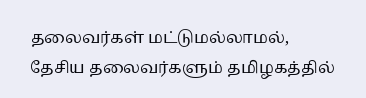தலைவர்கள் மட்டுமல்லாமல், தேசிய தலைவர்களும் தமிழகத்தில்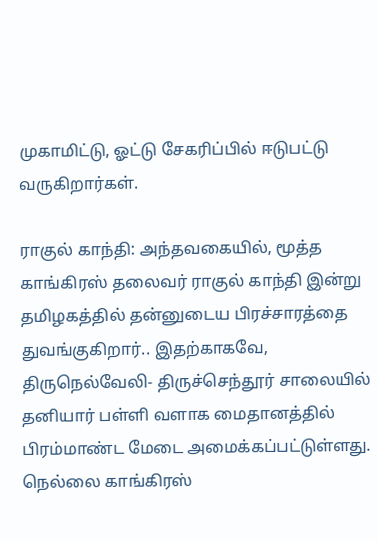முகாமிட்டு, ஓட்டு சேகரிப்பில் ஈடுபட்டு வருகிறார்கள்.

ராகுல் காந்தி: அந்தவகையில், மூத்த காங்கிரஸ் தலைவர் ராகுல் காந்தி இன்று தமிழகத்தில் தன்னுடைய பிரச்சாரத்தை துவங்குகிறார்.. இதற்காகவே, திருநெல்வேலி- திருச்செந்தூர் சாலையில் தனியார் பள்ளி வளாக மைதானத்தில் பிரம்மாண்ட மேடை அமைக்கப்பட்டுள்ளது.
நெல்லை காங்கிரஸ்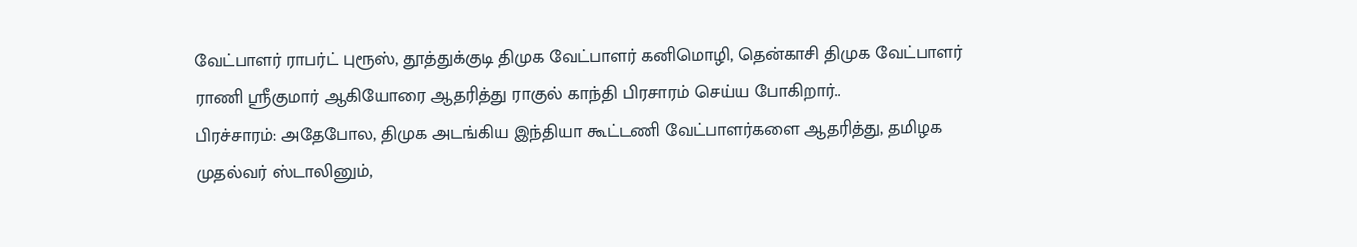வேட்பாளர் ராபர்ட் புரூஸ், தூத்துக்குடி திமுக வேட்பாளர் கனிமொழி, தென்காசி திமுக வேட்பாளர் ராணி ஶ்ரீகுமார் ஆகியோரை ஆதரித்து ராகுல் காந்தி பிரசாரம் செய்ய போகிறார்..
பிரச்சாரம்: அதேபோல, திமுக அடங்கிய இந்தியா கூட்டணி வேட்பாளர்களை ஆதரித்து, தமிழக முதல்வர் ஸ்டாலினும்,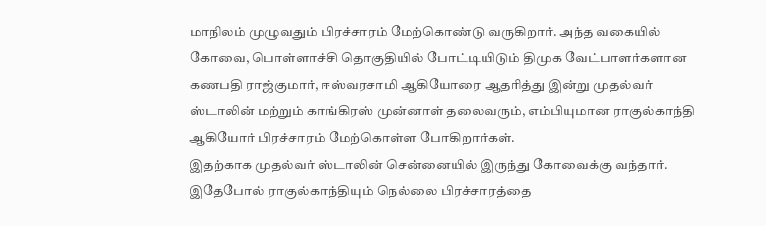மாநிலம் முழுவதும் பிரச்சாரம் மேற்கொண்டு வருகிறார். அந்த வகையில் கோவை, பொள்ளாச்சி தொகுதியில் போட்டியிடும் திமுக வேட்பாளர்களான கணபதி ராஜ்குமார், ஈஸ்வரசாமி ஆகியோரை ஆதரித்து இன்று முதல்வர் ஸ்டாலின் மற்றும் காங்கிரஸ் முன்னாள் தலைவரும், எம்பியுமான ராகுல்காந்தி ஆகியோர் பிரச்சாரம் மேற்கொள்ள போகிறார்கள்.
இதற்காக முதல்வர் ஸ்டாலின் சென்னையில் இருந்து கோவைக்கு வந்தார். இதேபோல் ராகுல்காந்தியும் நெல்லை பிரச்சாரத்தை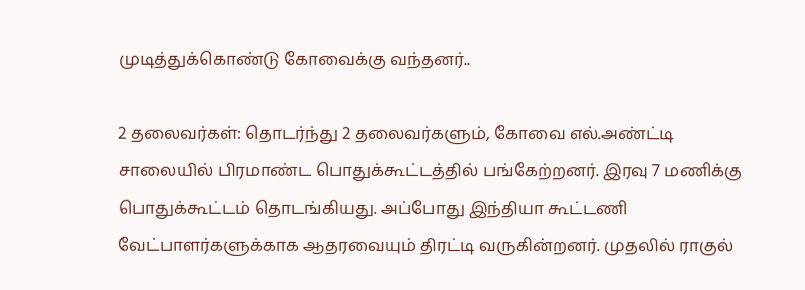முடித்துக்கொண்டு கோவைக்கு வந்தனர்..

2 தலைவர்கள்: தொடர்ந்து 2 தலைவர்களும், கோவை எல்.அண்ட்டி சாலையில் பிரமாண்ட பொதுக்கூட்டத்தில் பங்கேற்றனர். இரவு 7 மணிக்கு பொதுக்கூட்டம் தொடங்கியது. அப்போது இந்தியா கூட்டணி வேட்பாளர்களுக்காக ஆதரவையும் திரட்டி வருகின்றனர். முதலில் ராகுல்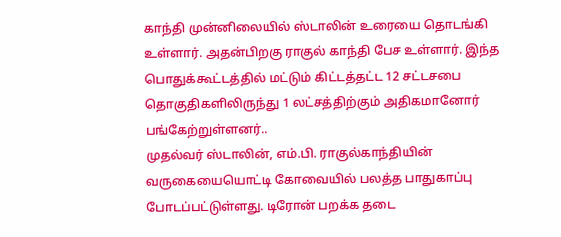காந்தி முன்னிலையில் ஸ்டாலின் உரையை தொடங்கி உள்ளார். அதன்பிறகு ராகுல் காந்தி பேச உள்ளார். இந்த பொதுக்கூட்டத்தில் மட்டும் கிட்டத்தட்ட 12 சட்டசபை தொகுதிகளிலிருந்து 1 லட்சத்திற்கும் அதிகமானோர் பங்கேற்றுள்ளனர்..
முதல்வர் ஸ்டாலின், எம்.பி. ராகுல்காந்தியின் வருகையையொட்டி கோவையில் பலத்த பாதுகாப்பு போடப்பட்டுள்ளது. டிரோன் பறக்க தடை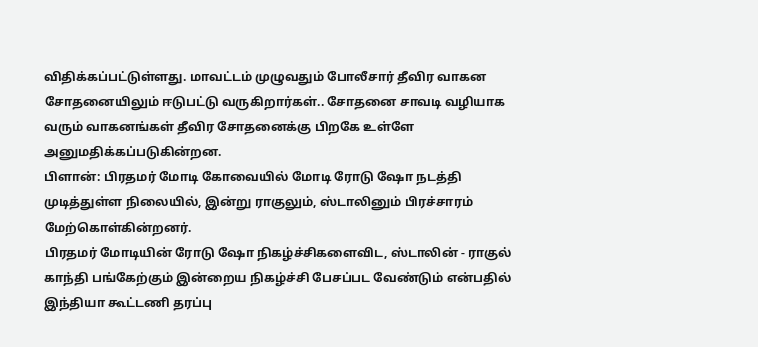விதிக்கப்பட்டுள்ளது. மாவட்டம் முழுவதும் போலீசார் தீவிர வாகன சோதனையிலும் ஈடுபட்டு வருகிறார்கள்.. சோதனை சாவடி வழியாக வரும் வாகனங்கள் தீவிர சோதனைக்கு பிறகே உள்ளே அனுமதிக்கப்படுகின்றன.
பிளான்: பிரதமர் மோடி கோவையில் மோடி ரோடு ஷோ நடத்தி முடித்துள்ள நிலையில், இன்று ராகுலும், ஸ்டாலினும் பிரச்சாரம் மேற்கொள்கின்றனர்.
பிரதமர் மோடியின் ரோடு ஷோ நிகழ்ச்சிகளைவிட, ஸ்டாலின் - ராகுல் காந்தி பங்கேற்கும் இன்றைய நிகழ்ச்சி பேசப்பட வேண்டும் என்பதில் இந்தியா கூட்டணி தரப்பு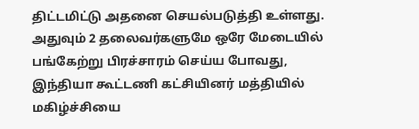திட்டமிட்டு அதனை செயல்படுத்தி உள்ளது. அதுவும் 2 தலைவர்களுமே ஒரே மேடையில் பங்கேற்று பிரச்சாரம் செய்ய போவது, இந்தியா கூட்டணி கட்சியினர் மத்தியில் மகிழ்ச்சியை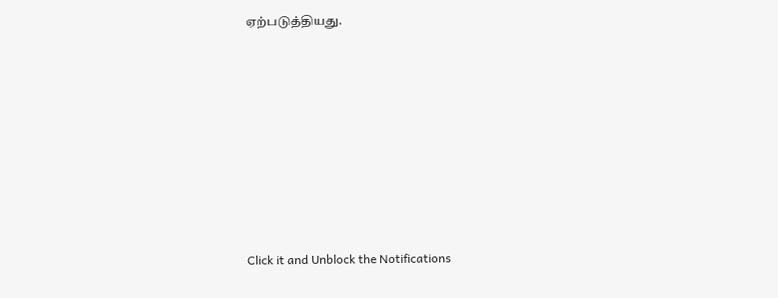ஏற்படுத்தியது.












Click it and Unblock the Notifications